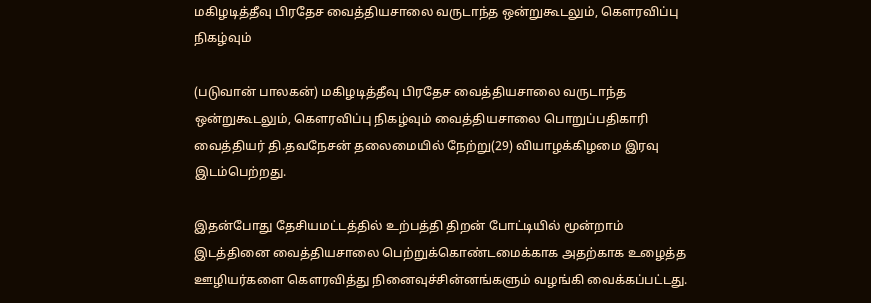மகிழடித்தீவு பிரதேச வைத்தியசாலை வருடாந்த ஒன்றுகூடலும், கௌரவிப்பு நிகழ்வும்

(படுவான் பாலகன்) மகிழடித்தீவு பிரதேச வைத்தியசாலை வருடாந்த ஒன்றுகூடலும், கௌரவிப்பு நிகழ்வும் வைத்தியசாலை பொறுப்பதிகாரி வைத்தியர் தி.தவநேசன் தலைமையில் நேற்று(29) வியாழக்கிழமை இரவு இடம்பெற்றது.

இதன்போது தேசியமட்டத்தில் உற்பத்தி திறன் போட்டியில் மூன்றாம் இடத்தினை வைத்தியசாலை பெற்றுக்கொண்டமைக்காக அதற்காக உழைத்த ஊழியர்களை கௌரவித்து நினைவுச்சின்னங்களும் வழங்கி வைக்கப்பட்டது.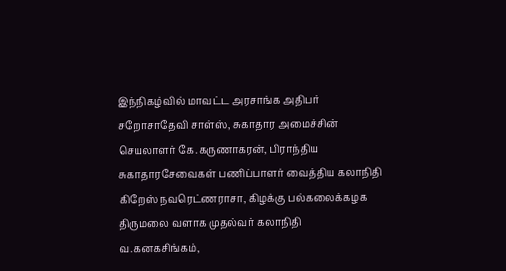இந்நிகழ்வில் மாவட்ட அரசாங்க அதிபர் சறோசாதேவி சாள்ஸ், சுகாதார அமைச்சின் செயலாளர் கே.கருணாகரன், பிராந்திய சுகாதாரசேவைகள் பணிப்பாளர் வைத்திய கலாநிதி கிறேஸ் நவரெட்ணராசா, கிழக்கு பல்கலைக்கழக திருமலை வளாக முதல்வர் கலாநிதி வ.கனகசிங்கம்,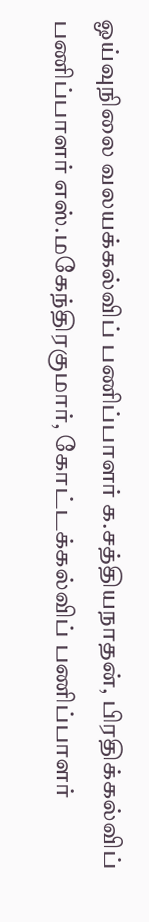ஓய்வுநிலை வலயக்கல்விப் பணிப்பாளர் க.சத்தியநாதன், பிரதிக்கல்விப் பணிப்பாளர் எஸ்.மகேந்திரகுமார், கோட்டக்கல்விப் பணிப்பாளர்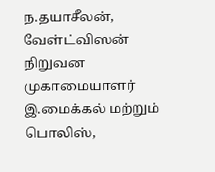ந.தயாசீலன், வேள்ட்விஸன் நிறுவன முகாமையாளர் இ.மைக்கல் மற்றும் பொலிஸ்,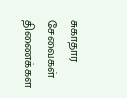சுகாதார சேவைகள் திணைக்கள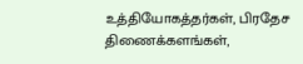உத்தியோகத்தர்கள், பிரதேச திணைக்களங்கள்,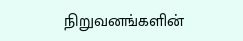நிறுவனங்களின்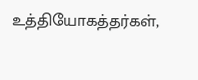உத்தியோகத்தர்கள்,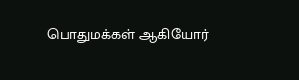பொதுமக்கள் ஆகியோர்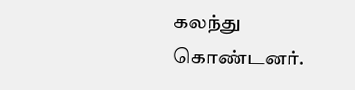கலந்து கொண்டனர்.